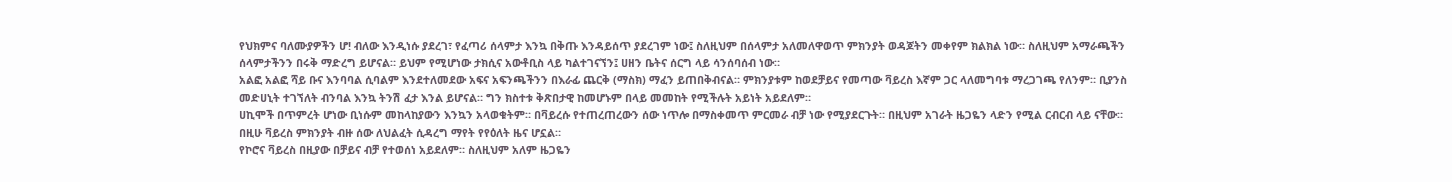የህክምና ባለሙያዎችን ሆ! ብለው እንዲነሱ ያደረገ፣ የፈጣሪ ሰላምታ እንኳ በቅጡ እንዳይሰጥ ያደረገም ነው፤ ስለዚህም በሰላምታ አለመለዋወጥ ምክንያት ወዳጆትን መቀየም ክልክል ነው። ስለዚህም አማራጫችን ሰላምታችንን በሩቅ ማድረግ ይሆናል። ይህም የሚሆነው ታክሲና አውቶቢስ ላይ ካልተገናኘን፤ ሀዘን ቤትና ሰርግ ላይ ሳንሰባሰብ ነው።
አልፎ አልፎ ሻይ ቡና እንባባል ሲባልም እንደተለመደው አፍና አፍንጫችንን በእራፊ ጨርቅ (ማስክ) ማፈን ይጠበቅብናል። ምክንያቱም ከወደቻይና የመጣው ቫይረስ እኛም ጋር ላለመግባቱ ማረጋገጫ የለንም። ቢያንስ መድሀኒት ተገኘለት ብንባል እንኳ ትንሽ ፈታ እንል ይሆናል። ግን ክስተቱ ቅጽበታዊ ከመሆኑም በላይ መመከት የሚችሉት አይነት አይደለም።
ሀኪሞች በጥምረት ሆነው ቢነሱም መከላከያውን እንኳን አላወቁትም። በቫይረሱ የተጠረጠረውን ሰው ነጥሎ በማስቀመጥ ምርመራ ብቻ ነው የሚያደርጉት። በዚህም አገራት ዜጋዬን ላድን የሚል ርብርብ ላይ ናቸው። በዚሁ ቫይረስ ምክንያት ብዙ ሰው ለህልፈት ሲዳረግ ማየት የየዕለት ዜና ሆኗል።
የኮሮና ቫይረስ በዚያው በቻይና ብቻ የተወሰነ አይደለም። ስለዚህም አለም ዜጋዬን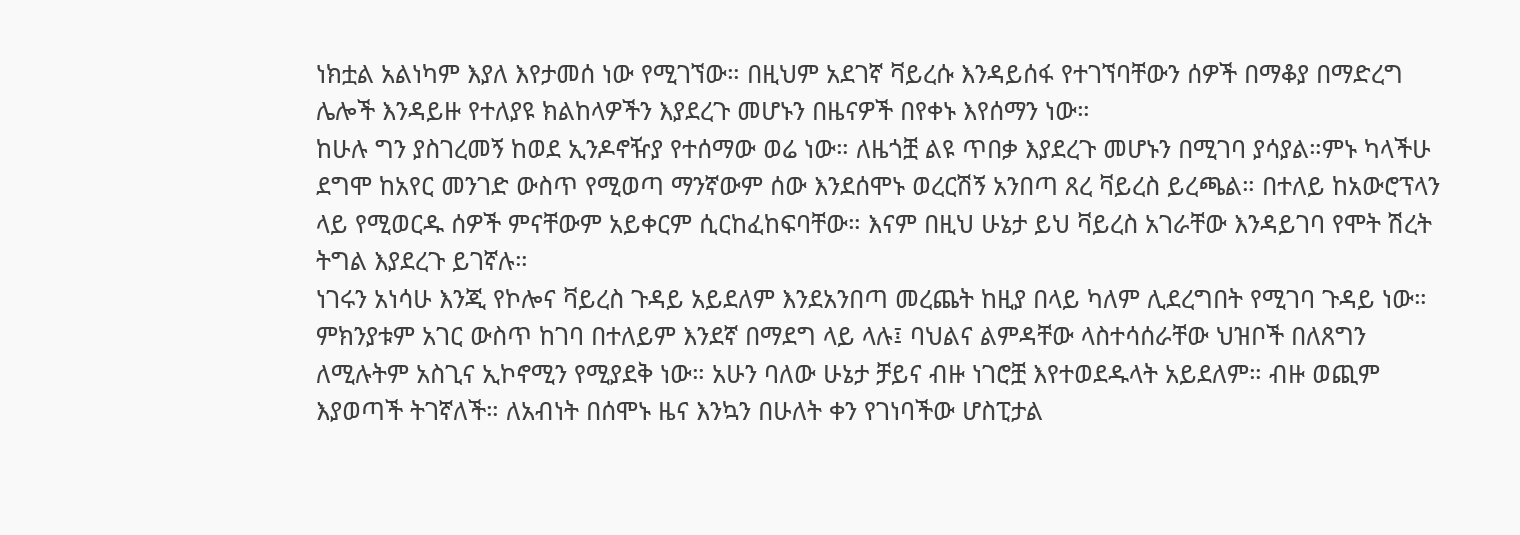ነክቷል አልነካም እያለ እየታመሰ ነው የሚገኘው። በዚህም አደገኛ ቫይረሱ እንዳይሰፋ የተገኘባቸውን ሰዎች በማቆያ በማድረግ ሌሎች እንዳይዙ የተለያዩ ክልከላዎችን እያደረጉ መሆኑን በዜናዎች በየቀኑ እየሰማን ነው።
ከሁሉ ግን ያስገረመኝ ከወደ ኢንዶኖዥያ የተሰማው ወሬ ነው። ለዜጎቿ ልዩ ጥበቃ እያደረጉ መሆኑን በሚገባ ያሳያል።ምኑ ካላችሁ ደግሞ ከአየር መንገድ ውስጥ የሚወጣ ማንኛውም ሰው እንደሰሞኑ ወረርሽኝ አንበጣ ጸረ ቫይረስ ይረጫል። በተለይ ከአውሮፕላን ላይ የሚወርዱ ሰዎች ምናቸውም አይቀርም ሲርከፈከፍባቸው። እናም በዚህ ሁኔታ ይህ ቫይረስ አገራቸው እንዳይገባ የሞት ሽረት ትግል እያደረጉ ይገኛሉ።
ነገሩን አነሳሁ እንጂ የኮሎና ቫይረስ ጉዳይ አይደለም እንደአንበጣ መረጨት ከዚያ በላይ ካለም ሊደረግበት የሚገባ ጉዳይ ነው። ምክንያቱም አገር ውስጥ ከገባ በተለይም እንደኛ በማደግ ላይ ላሉ፤ ባህልና ልምዳቸው ላስተሳሰራቸው ህዝቦች በለጸግን ለሚሉትም አስጊና ኢኮኖሚን የሚያደቅ ነው። አሁን ባለው ሁኔታ ቻይና ብዙ ነገሮቿ እየተወደዱላት አይደለም። ብዙ ወጪም እያወጣች ትገኛለች። ለአብነት በሰሞኑ ዜና እንኳን በሁለት ቀን የገነባችው ሆስፒታል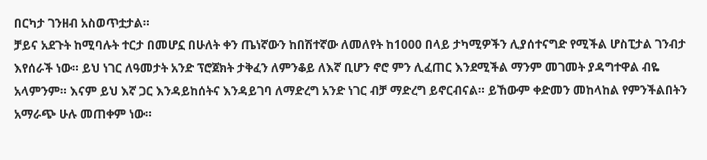በርካታ ገንዘብ አስወጥቷታል።
ቻይና አደጉት ከሚባሉት ተርታ በመሆኗ በሁለት ቀን ጤነኛውን ከበሽተኛው ለመለየት ከ1000 በላይ ታካሚዎችን ሊያሰተናግድ የሚችል ሆስፒታል ገንብታ እየሰራች ነው። ይህ ነገር ለዓመታት አንድ ፕሮጀክት ታቅፈን ለምንቆይ ለእኛ ቢሆን ኖሮ ምን ሊፈጠር እንደሚችል ማንም መገመት ያዳግተዋል ብዬ አላምንም። እናም ይህ እኛ ጋር እንዳይከሰትና እንዳይገባ ለማድረግ አንድ ነገር ብቻ ማድረግ ይኖርብናል። ይኸውም ቀድመን መከላከል የምንችልበትን አማራጭ ሁሉ መጠቀም ነው።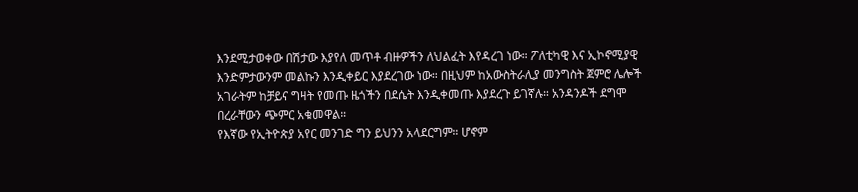እንደሚታወቀው በሽታው እያየለ መጥቶ ብዙዎችን ለህልፈት እየዳረገ ነው። ፖለቲካዊ እና ኢኮኖሚያዊ እንድምታውንም መልኩን እንዲቀይር እያደረገው ነው። በዚህም ከአውስትራሊያ መንግስት ጀምሮ ሌሎች አገራትም ከቻይና ግዛት የመጡ ዜጎችን በደሴት እንዲቀመጡ እያደረጉ ይገኛሉ። አንዳንዶች ደግሞ በረራቸውን ጭምር አቁመዋል።
የእኛው የኢትዮጵያ አየር መንገድ ግን ይህንን አላደርግም። ሆኖም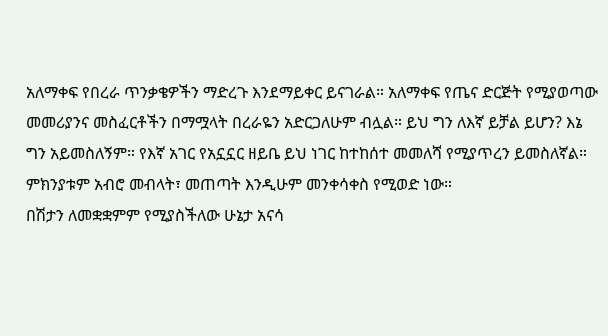አለማቀፍ የበረራ ጥንቃቄዎችን ማድረጉ እንደማይቀር ይናገራል። አለማቀፍ የጤና ድርጅት የሚያወጣው መመሪያንና መስፈርቶችን በማሟላት በረራዬን አድርጋለሁም ብሏል። ይህ ግን ለእኛ ይቻል ይሆን? እኔ ግን አይመስለኝም። የእኛ አገር የአኗኗር ዘይቤ ይህ ነገር ከተከሰተ መመለሻ የሚያጥረን ይመስለኛል። ምክንያቱም አብሮ መብላት፣ መጠጣት እንዲሁም መንቀሳቀስ የሚወድ ነው።
በሽታን ለመቋቋምም የሚያስችለው ሁኔታ አናሳ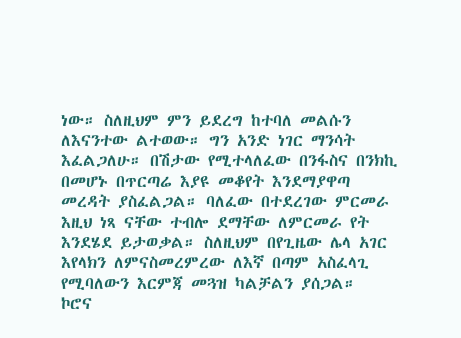ነው። ስለዚህም ምን ይደረግ ከተባለ መልሱን ለእናንተው ልተወው። ግን አንድ ነገር ማንሳት እፈልጋለሁ። በሽታው የሚተላለፈው በንፋስና በንክኪ በመሆኑ በጥርጣሬ እያዩ መቆየት እንደማያዋጣ መረዳት ያስፈልጋል። ባለፈው በተደረገው ምርመራ እዚህ ነጻ ናቸው ተብሎ ደማቸው ለምርመራ የት እንደሄደ ይታወቃል። ስለዚህም በየጊዜው ሌላ አገር እየላክን ለምናስመረምረው ለእኛ በጣም አስፈላጊ የሚባለውን እርምጃ መጓዝ ካልቻልን ያሰጋል።
ኮሮና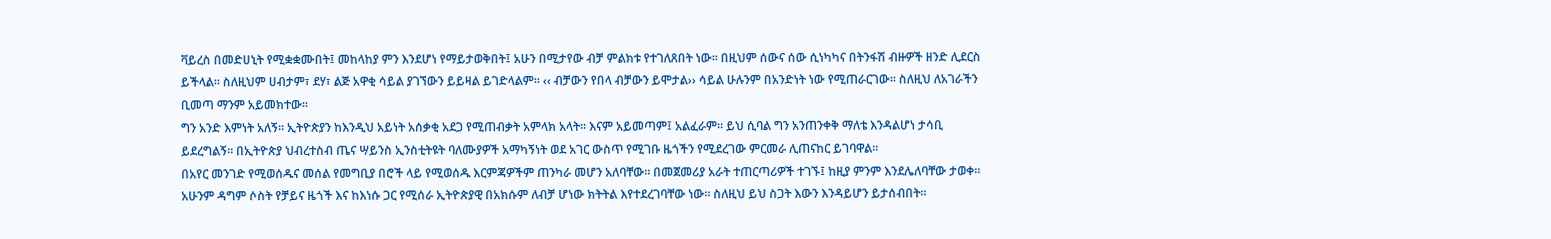ቫይረስ በመድሀኒት የሚቋቋሙበት፤ መከላከያ ምን እንደሆነ የማይታወቅበት፤ አሁን በሚታየው ብቻ ምልክቱ የተገለጸበት ነው። በዚህም ሰውና ሰው ሲነካካና በትንፋሽ ብዙዎች ዘንድ ሊደርስ ይችላል። ስለዚህም ሀብታም፣ ደሃ፣ ልጅ አዋቂ ሳይል ያገኘውን ይይዛል ይገድላልም። ‹‹ ብቻውን የበላ ብቻውን ይሞታል›› ሳይል ሁሉንም በአንድነት ነው የሚጠራርገው። ስለዚህ ለአገራችን ቢመጣ ማንም አይመክተው።
ግን አንድ እምነት አለኝ። ኢትዮጵያን ከእንዲህ አይነት አሰቃቂ አደጋ የሚጠብቃት አምላክ አላት። እናም አይመጣም፤ አልፈራም። ይህ ሲባል ግን አንጠንቀቅ ማለቴ እንዳልሆነ ታሳቢ ይደረግልኝ። በኢትዮጵያ ህብረተስብ ጤና ሣይንስ ኢንስቲትዩት ባለሙያዎች አማካኝነት ወደ አገር ውስጥ የሚገቡ ዜጎችን የሚደረገው ምርመራ ሊጠናከር ይገባዋል።
በአየር መንገድ የሚወሰዱና መሰል የመግቢያ በሮች ላይ የሚወሰዱ እርምጃዎችም ጠንካራ መሆን አለባቸው። በመጀመሪያ አራት ተጠርጣሪዎች ተገኙ፤ ከዚያ ምንም እንደሌለባቸው ታወቀ። አሁንም ዳግም ሶስት የቻይና ዜጎች እና ከእነሱ ጋር የሚሰራ ኢትዮጵያዊ በአክሱም ለብቻ ሆነው ክትትል እየተደረገባቸው ነው። ስለዚህ ይህ ስጋት እውን እንዳይሆን ይታሰብበት።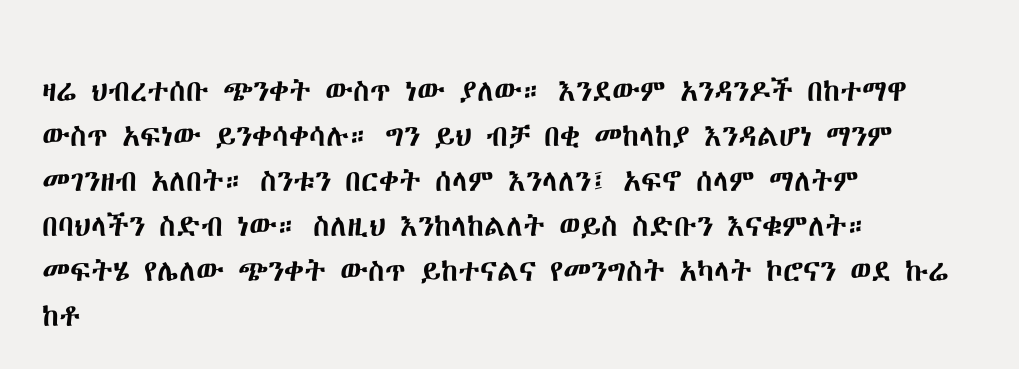ዛሬ ህብረተሰቡ ጭንቀት ውስጥ ነው ያለው። እንደውም አንዳንዶች በከተማዋ ውስጥ አፍነው ይንቀሳቀሳሉ። ግን ይህ ብቻ በቂ መከላከያ እንዳልሆነ ማንም መገንዘብ አለበት። ስንቱን በርቀት ሰላም እንላለን፤ አፍኖ ሰላም ማለትም በባህላችን ስድብ ነው። ስለዚህ እንከላከልለት ወይስ ስድቡን እናቁምለት። መፍትሄ የሌለው ጭንቀት ውስጥ ይከተናልና የመንግስት አካላት ኮሮናን ወደ ኩሬ ከቶ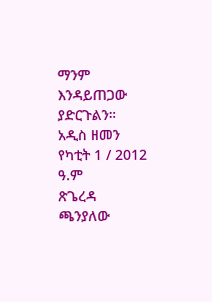ማንም እንዳይጠጋው ያድርጉልን።
አዲስ ዘመን የካቲት 1 / 2012 ዓ.ም
ጽጌረዳ ጫንያለው